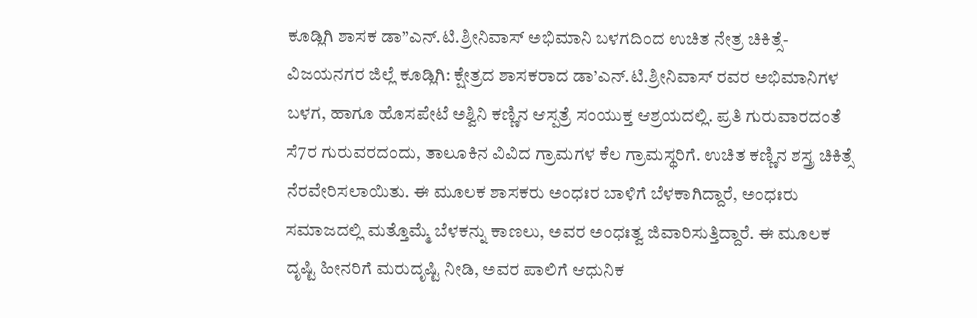ಕೂಡ್ಲಿಗಿ ಶಾಸಕ ಡಾ”ಎನ್.ಟಿ.ಶ್ರೀನಿವಾಸ್ ಅಭಿಮಾನಿ ಬಳಗದಿಂದ ಉಚಿತ ನೇತ್ರ ಚಿಕಿತ್ಸೆ-ವಿಜಯನಗರ ಜಿಲ್ಲೆ ಕೂಡ್ಲಿಗಿ: ಕ್ಷೇತ್ರದ ಶಾಸಕರಾದ ಡಾ’ಎನ್.ಟಿ.ಶ್ರೀನಿವಾಸ್ ರವರ ಅಭಿಮಾನಿಗಳ ಬಳಗ, ಹಾಗೂ ಹೊಸಪೇಟೆ ಅಶ್ವಿನಿ ಕಣ್ಣಿನ ಆಸ್ಪತ್ರೆ ಸಂಯುಕ್ತ ಆಶ್ರಯದಲ್ಲಿ. ಪ್ರತಿ ಗುರುವಾರದಂತೆ ಸೆ7ರ ಗುರುವರದಂದು, ತಾಲೂಕಿನ ವಿವಿದ ಗ್ರಾಮಗಳ ಕೆಲ ಗ್ರಾಮಸ್ಥರಿಗೆ. ಉಚಿತ ಕಣ್ಣಿನ ಶಸ್ತ್ರ ಚಿಕಿತ್ಸೆ ನೆರವೇರಿಸಲಾಯಿತು. ಈ ಮೂಲಕ ಶಾಸಕರು ಅಂಧಃರ ಬಾಳಿಗೆ ಬೆಳಕಾಗಿದ್ದಾರೆ, ಅಂಧಃರು ಸಮಾಜದಲ್ಲಿ ಮತ್ತೊಮ್ಮೆ ಬೆಳಕನ್ನು ಕಾಣಲು, ಅವರ ಅಂಧಃತ್ವ ಜಿವಾರಿಸುತ್ತಿದ್ದಾರೆ. ಈ ಮೂಲಕ ದೃಷ್ಟಿ ಹೀನರಿಗೆ ಮರುದೃಷ್ಟಿ ನೀಡಿ, ಅವರ ಪಾಲಿಗೆ ಆಧುನಿಕ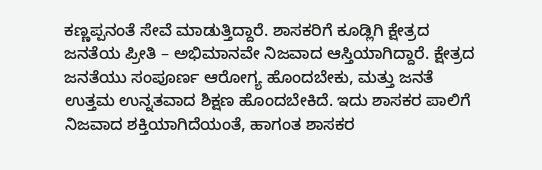ಕಣ್ಣಪ್ಪನಂತೆ ಸೇವೆ ಮಾಡುತ್ತಿದ್ದಾರೆ. ಶಾಸಕರಿಗೆ ಕೂಡ್ಲಿಗಿ ಕ್ಷೇತ್ರದ ಜನತೆಯ ಪ್ರೀತಿ – ಅಭಿಮಾನವೇ ನಿಜವಾದ ಆಸ್ತಿಯಾಗಿದ್ದಾರೆ. ಕ್ಷೇತ್ರದ ಜನತೆಯು ಸಂಪೂರ್ಣ ಆರೋಗ್ಯ ಹೊಂದಬೇಕು, ಮತ್ತು ಜನತೆ ಉತ್ತಮ ಉನ್ನತವಾದ ಶಿಕ್ಷಣ ಹೊಂದಬೇಕಿದೆ. ಇದು ಶಾಸಕರ ಪಾಲಿಗೆ ನಿಜವಾದ ಶಕ್ತಿಯಾಗಿದೆಯಂತೆ, ಹಾಗಂತ ಶಾಸಕರ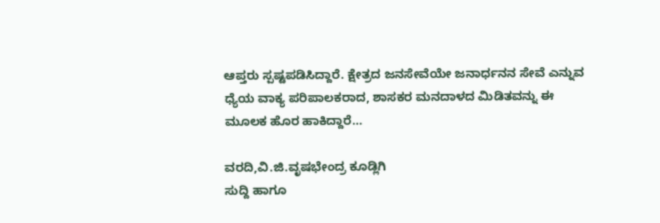ಆಪ್ತರು ಸ್ಪಷ್ಟಪಡಿಸಿದ್ದಾರೆ. ಕ್ಷೇತ್ರದ ಜನಸೇವೆಯೇ ಜನಾರ್ಧನನ ಸೇವೆ ಎನ್ನುವ ಧ್ಯೆಯ ವಾಕ್ಯ ಪರಿಪಾಲಕರಾದ, ಶಾಸಕರ ಮನದಾಳದ ಮಿಡಿತವನ್ನು ಈ ಮೂಲಕ ಹೊರ ಹಾಕಿದ್ದಾರೆ…

ವರದಿ,ವಿ.ಜಿ.ವೃಷಭೇಂದ್ರ ಕೂಡ್ಲಿಗಿ
ಸುದ್ದಿ ಹಾಗೂ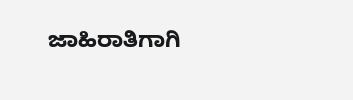ಜಾಹಿರಾತಿಗಾಗಿ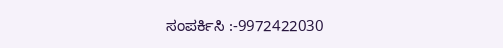ಸಂಪರ್ಕಿಸಿ :-9972422030